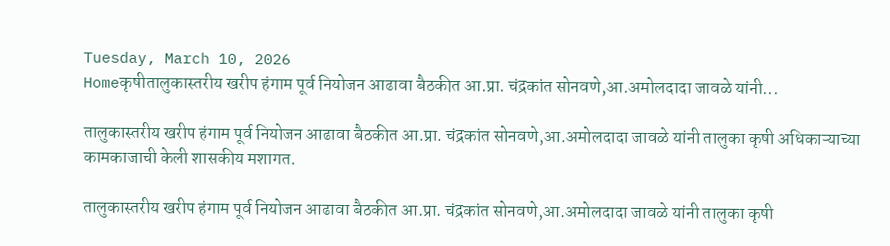Tuesday, March 10, 2026
Homeकृषीतालुकास्तरीय खरीप हंगाम पूर्व नियोजन आढावा बैठकीत आ.प्रा. चंद्रकांत सोनवणे,आ.अमोलदादा जावळे यांनी...

तालुकास्तरीय खरीप हंगाम पूर्व नियोजन आढावा बैठकीत आ.प्रा. चंद्रकांत सोनवणे,आ.अमोलदादा जावळे यांनी तालुका कृषी अधिकाऱ्याच्या कामकाजाची केली शासकीय मशागत.

तालुकास्तरीय खरीप हंगाम पूर्व नियोजन आढावा बैठकीत आ.प्रा. चंद्रकांत सोनवणे,आ.अमोलदादा जावळे यांनी तालुका कृषी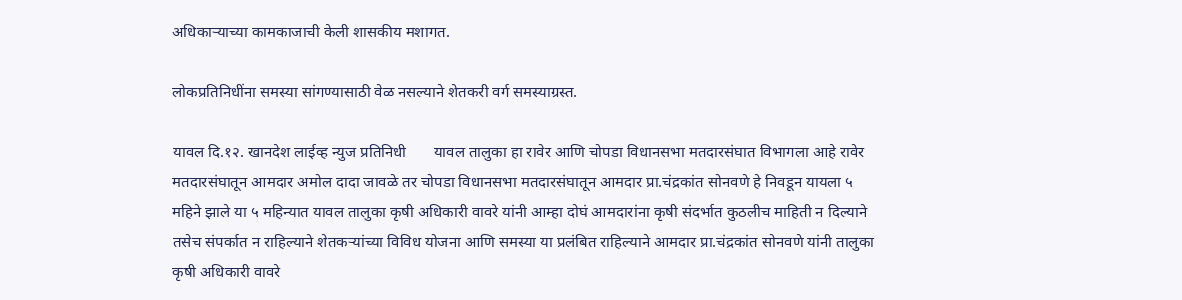अधिकाऱ्याच्या कामकाजाची केली शासकीय मशागत.

लोकप्रतिनिधींना समस्या सांगण्यासाठी वेळ नसल्याने शेतकरी वर्ग समस्याग्रस्त.

यावल दि.१२. खानदेश लाईव्ह न्युज प्रतिनिधी       यावल तालुका हा रावेर आणि चोपडा विधानसभा मतदारसंघात विभागला आहे रावेर मतदारसंघातून आमदार अमोल दादा जावळे तर चोपडा विधानसभा मतदारसंघातून आमदार प्रा.चंद्रकांत सोनवणे हे निवडून यायला ५ महिने झाले या ५ महिन्यात यावल तालुका कृषी अधिकारी वावरे यांनी आम्हा दोघं आमदारांना कृषी संदर्भात कुठलीच माहिती न दिल्याने तसेच संपर्कात न राहिल्याने शेतकऱ्यांच्या विविध योजना आणि समस्या या प्रलंबित राहिल्याने आमदार प्रा.चंद्रकांत सोनवणे यांनी तालुका कृषी अधिकारी वावरे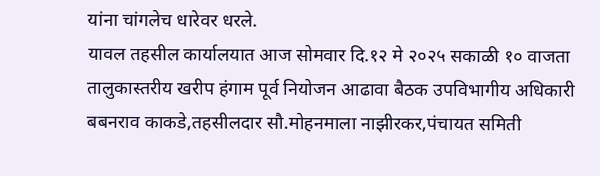यांना चांगलेच धारेवर धरले.
यावल तहसील कार्यालयात आज सोमवार दि.१२ मे २०२५ सकाळी १० वाजता तालुकास्तरीय खरीप हंगाम पूर्व नियोजन आढावा बैठक उपविभागीय अधिकारी बबनराव काकडे,तहसीलदार सौ.मोहनमाला नाझीरकर,पंचायत समिती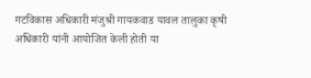गटविकास अधिकारी मंजुश्री गायकवाड यावल तालुका कृषी अधिकारी यांनी आयोजित केली होती या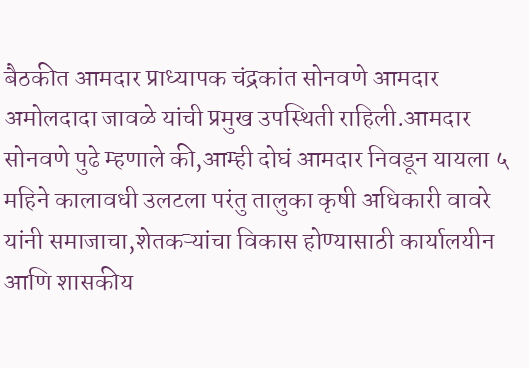बैठकीत आमदार प्राध्यापक चंद्रकांत सोनवणे आमदार अमोलदादा जावळे यांची प्रमुख उपस्थिती राहिली.आमदार सोनवणे पुढे म्हणाले की,आम्ही दोघं आमदार निवडून यायला ५ महिने कालावधी उलटला परंतु तालुका कृषी अधिकारी वावरे यांनी समाजाचा,शेतकऱ्यांचा विकास होण्यासाठी कार्यालयीन आणि शासकीय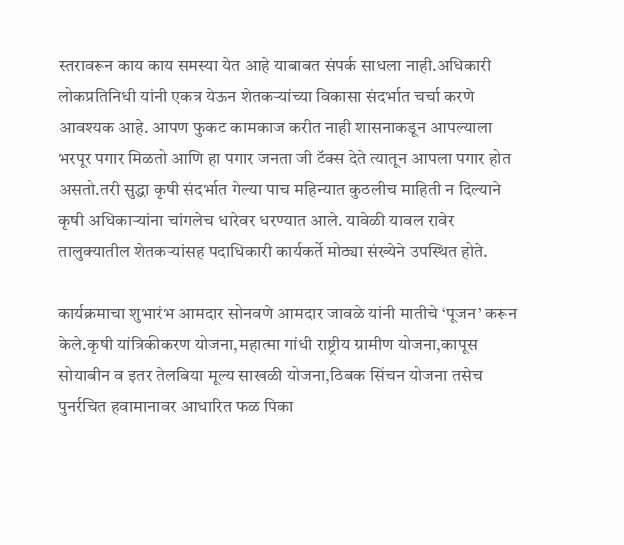स्तरावरून काय काय समस्या येत आहे याबाबत संपर्क साधला नाही.अधिकारी लोकप्रतिनिधी यांनी एकत्र येऊन शेतकऱ्यांच्या विकासा संदर्भात चर्चा करणे आवश्यक आहे. आपण फुकट कामकाज करीत नाही शासनाकडून आपल्याला भरपूर पगार मिळतो आणि हा पगार जनता जी टॅक्स देते त्यातून आपला पगार होत असतो.तरी सुद्धा कृषी संदर्भात गेल्या पाच महिन्यात कुठलीच माहिती न दिल्याने कृषी अधिकाऱ्यांना चांगलेच धारेवर धरण्यात आले. यावेळी यावल रावेर तालुक्यातील शेतकऱ्यांसह पदाधिकारी कार्यकर्ते मोठ्या संख्येने उपस्थित होते.

कार्यक्रमाचा शुभारंभ आमदार सोनवणे आमदार जावळे यांनी मातीचे ‘पूजन’ करून केले.कृषी यांत्रिकीकरण योजना,महात्मा गांधी राष्ट्रीय ग्रामीण योजना,कापूस सोयाबीन व इतर तेलबिया मूल्य साखळी योजना,ठिबक सिंचन योजना तसेच पुनर्रचित हवामानावर आधारित फळ पिका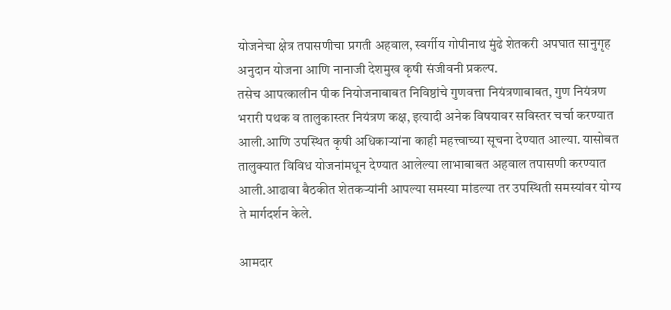योजनेचा क्षेत्र तपासणीचा प्रगती अहवाल, स्वर्गीय गोपीनाथ मुंढे शेतकरी अपघात सानुगृह अनुदान योजना आणि नानाजी देशमुख कृषी संजीवनी प्रकल्प.
तसेच आपत्कालीन पीक नियोजनाबाबत निविष्ठांचे गुणवत्ता नियंत्रणाबाबत, गुण नियंत्रण भरारी पथक व तालुकास्तर नियंत्रण कक्ष, इत्यादी अनेक विषयावर सविस्तर चर्चा करण्यात आली.आणि उपस्थित कृषी अधिकाऱ्यांना काही महत्त्वाच्या सूचना देण्यात आल्या. यासोबत तालुक्यात विविध योजनांमधून देण्यात आलेल्या लाभाबाबत अहवाल तपासणी करण्यात आली.आढावा बैठकीत शेतकऱ्यांनी आपल्या समस्या मांडल्या तर उपस्थिती समस्यांवर योग्य ते मार्गदर्शन केले.

आमदार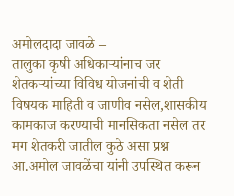अमोलदादा जावळे –
तालुका कृषी अधिकाऱ्यांनाच जर शेतकऱ्यांच्या विविध योजनांची व शेती विषयक माहिती व जाणीव नसेल,शासकीय कामकाज करण्याची मानसिकता नसेल तर मग शेतकरी जातील कुठे असा प्रश्न आ.अमोल जावळेंचा यांनी उपस्थित करून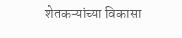शेतकऱ्यांच्या विकासा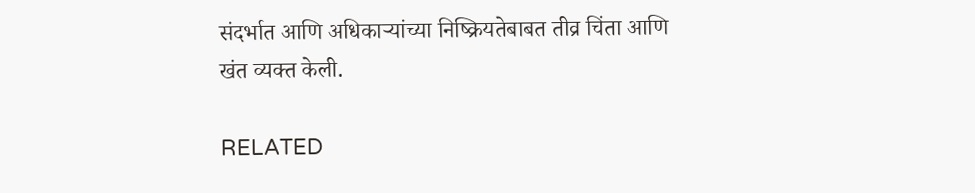संदर्भात आणि अधिकाऱ्यांच्या निष्क्रियतेबाबत तीव्र चिंता आणि खंत व्यक्त केली.

RELATED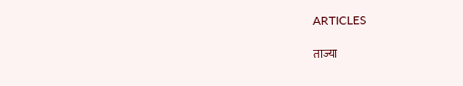ARTICLES

ताज्या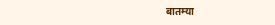बातम्या